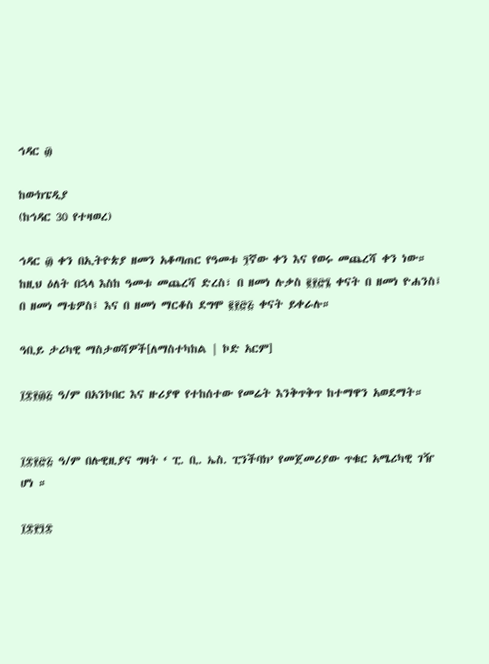ኅዳር ፴

ከውክፔዲያ
(ከኅዳር 30 የተዛወረ)

ኅዳር ፴ ቀን በኢትዮጵያ ዘመን አቆጣጠር የዓመቱ ፺ኛው ቀን እና የወሩ መጨረሻ ቀን ነው። ከዚህ ዕለት በኋላ እስከ ዓመቱ መጨረሻ ድረስ፣ በ ዘመነ ሉቃስ ፪፻፸፮ ቀናት በ ዘመነ ዮሐንስ፤ በ ዘመነ ማቴዎስ፤ እና በ ዘመነ ማርቆስ ደግሞ ፪፻፸፭ ቀናት ይቀራሉ።

ዓቢይ ታሪካዊ ማስታወሻዎች[ለማስተካከል | ኮድ አርም]

፲፰፻፴፭ ዓ/ም በአንኮበር እና ዙሪያዋ የተከሰተው የመሬት እንቅጥቅጥ ከተማዋን አወደማት።


፲፰፻፸፭ ዓ/ም በሉዊዚያና ግዛት ‘ ፒ. ቢ. ኤስ. ፒንችባክ’ የመጀመሪያው ጥቁር አሜሪካዊ ገዥ ሆነ ።

፲፰፻፺፰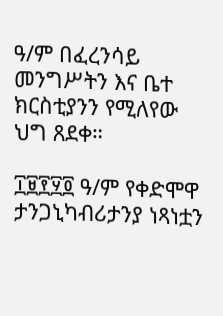ዓ/ም በፈረንሳይ መንግሥትን እና ቤተ ክርስቲያንን የሚለየው ህግ ጸደቀ።

፲፱፻፶፬ ዓ/ም የቀድሞዋ ታንጋኒካብሪታንያ ነጻነቷን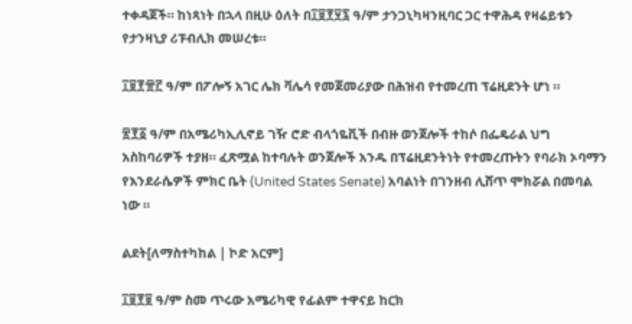ተቀዳጀች። ከነጻነት በኋላ በዚሁ ዕለት በ፲፱፻፶፯ ዓ/ም ታንጋኒካዛንዚባር ጋር ተዋሕዳ የዛሬይቱን የታንዛኒያ ሪፑብሊክ መሠረቱ።

፲፱፻፹፫ ዓ/ም በፖሎኝ አገር ሌክ ቫሌሳ የመጀመሪያው በሕዝብ የተመረጠ ፕሬዚደንት ሆነ ።

፳፻፩ ዓ/ም በአሜሪካኢሊኖይ ገዥ ሮድ ብላጎዬቪች በብዙ ወንጀሎች ተከሶ በፌዴራል ህግ አስከባሪዎች ተያዘ። ፈጽሟል ከተባሉት ወንጀሎች አንዱ በፕሬዚደንትነት የተመረጡትን የባራክ ኦባማን የእንደራሴዎች ምክር ቤት (United States Senate) አባልነት በገንዘብ ሊሸጥ ሞክሯል በመባል ነው ።

ልደት[ለማስተካከል | ኮድ አርም]

፲፱፻፱ ዓ/ም ስመ ጥሩው አሜሪካዊ የፊልም ተዋናይ ከርክ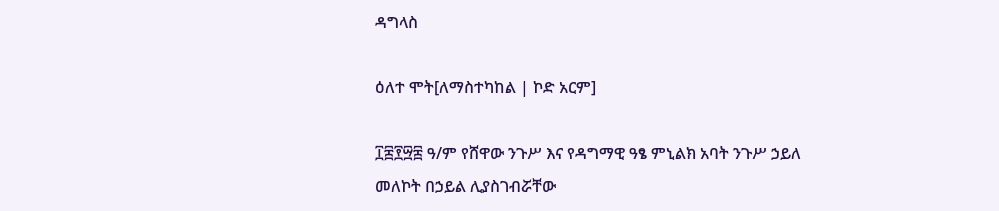ዳግላስ

ዕለተ ሞት[ለማስተካከል | ኮድ አርም]

፲፰፻፵፰ ዓ/ም የሸዋው ንጉሥ እና የዳግማዊ ዓፄ ምኒልክ አባት ንጉሥ ኃይለ መለኮት በኃይል ሊያስገብሯቸው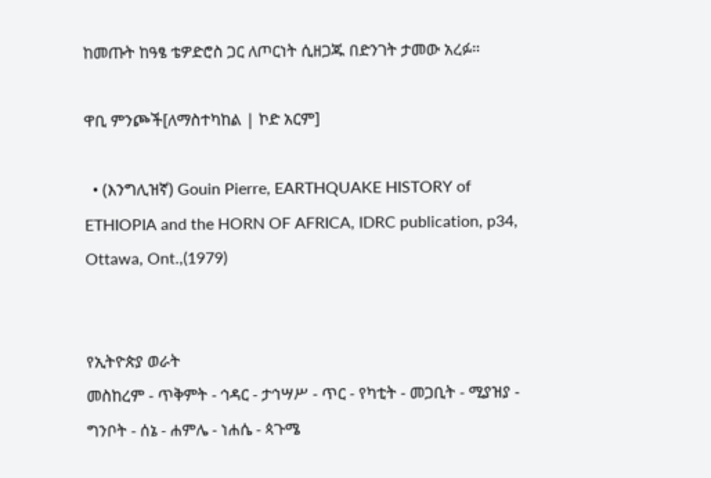ከመጡት ከዓፄ ቴዎድሮስ ጋር ለጦርነት ሲዘጋጁ በድንገት ታመው አረፉ።

ዋቢ ምንጮች[ለማስተካከል | ኮድ አርም]

  • (እንግሊዝኛ) Gouin Pierre, EARTHQUAKE HISTORY of ETHIOPIA and the HORN OF AFRICA, IDRC publication, p34, Ottawa, Ont.,(1979)


የኢትዮጵያ ወራት
መስከረም - ጥቅምት - ኅዳር - ታኅሣሥ - ጥር - የካቲት - መጋቢት - ሚያዝያ - ግንቦት - ሰኔ - ሐምሌ - ነሐሴ - ጳጉሜ